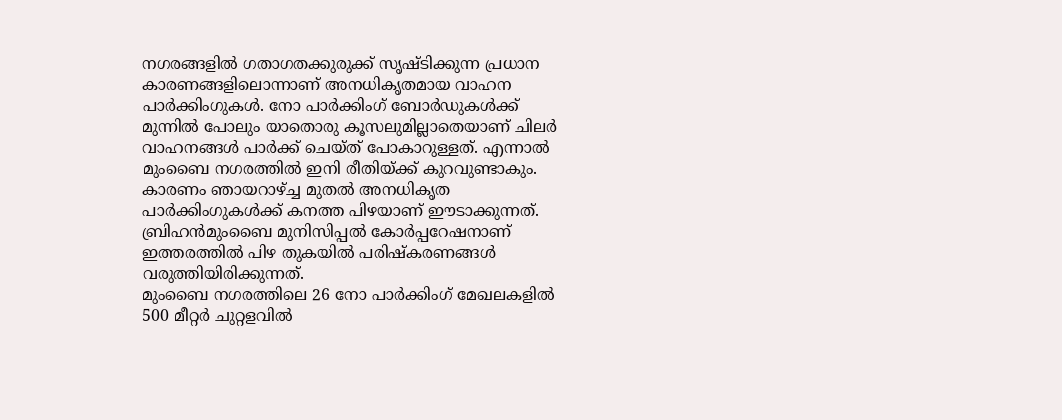നഗരങ്ങളിൽ ഗതാഗതക്കുരുക്ക് സൃഷ്ടിക്കുന്ന പ്രധാന കാരണങ്ങളിലൊന്നാണ് അനധികൃതമായ വാഹന പാർക്കിംഗുകൾ. നോ പാർക്കിംഗ് ബോർഡുകൾക്ക് മുന്നിൽ പോലും യാതൊരു കൂസലുമില്ലാതെയാണ് ചിലർ വാഹനങ്ങൾ പാർക്ക് ചെയ്ത് പോകാറുള്ളത്. എന്നാൽ മുംബൈ നഗരത്തിൽ ഇനി രീതിയ്ക്ക് കുറവുണ്ടാകും. കാരണം ഞായറാഴ്ച്ച മുതൽ അനധികൃത പാർക്കിംഗുകൾക്ക് കനത്ത പിഴയാണ് ഈടാക്കുന്നത്. ബ്രിഹൻമുംബൈ മുനിസിപ്പൽ കോർപ്പറേഷനാണ് ഇത്തരത്തിൽ പിഴ തുകയിൽ പരിഷ്കരണങ്ങൾ വരുത്തിയിരിക്കുന്നത്.
മുംബൈ നഗരത്തിലെ 26 നോ പാർക്കിംഗ് മേഖലകളിൽ 500 മീറ്റർ ചുറ്റളവിൽ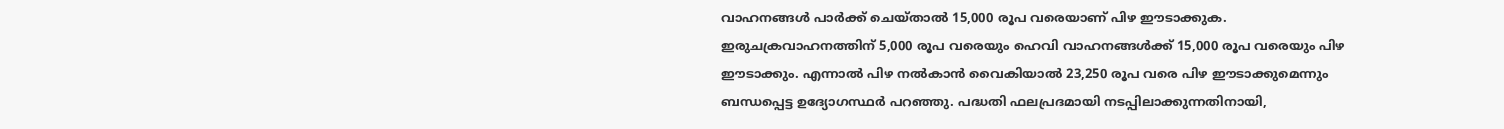വാഹനങ്ങൾ പാർക്ക് ചെയ്താൽ 15,000 രൂപ വരെയാണ് പിഴ ഈടാക്കുക. ഇരുചക്രവാഹനത്തിന് 5,000 രൂപ വരെയും ഹെവി വാഹനങ്ങൾക്ക് 15,000 രൂപ വരെയും പിഴ ഈടാക്കും. എന്നാൽ പിഴ നൽകാൻ വൈകിയാൽ 23,250 രൂപ വരെ പിഴ ഈടാക്കുമെന്നും ബന്ധപ്പെട്ട ഉദ്യോഗസ്ഥർ പറഞ്ഞു. പദ്ധതി ഫലപ്രദമായി നടപ്പിലാക്കുന്നതിനായി,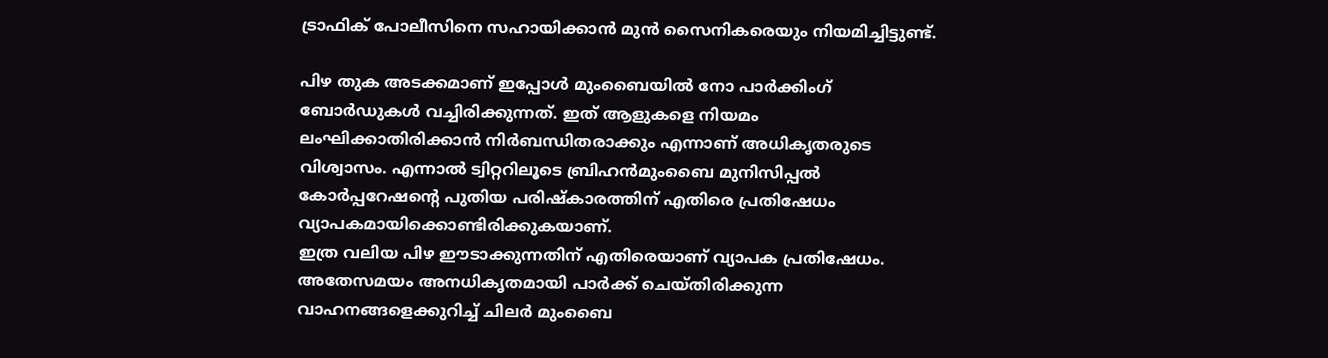ട്രാഫിക് പോലീസിനെ സഹായിക്കാൻ മുൻ സൈനികരെയും നിയമിച്ചിട്ടുണ്ട്.

പിഴ തുക അടക്കമാണ് ഇപ്പോൾ മുംബൈയിൽ നോ പാർക്കിംഗ് ബോർഡുകൾ വച്ചിരിക്കുന്നത്. ഇത് ആളുകളെ നിയമം ലംഘിക്കാതിരിക്കാൻ നിർബന്ധിതരാക്കും എന്നാണ് അധികൃതരുടെ വിശ്വാസം. എന്നാൽ ട്വിറ്ററിലൂടെ ബ്രിഹൻമുംബൈ മുനിസിപ്പൽ കോർപ്പറേഷന്റെ പുതിയ പരിഷ്കാരത്തിന് എതിരെ പ്രതിഷേധം വ്യാപകമായിക്കൊണ്ടിരിക്കുകയാണ്.
ഇത്ര വലിയ പിഴ ഈടാക്കുന്നതിന് എതിരെയാണ് വ്യാപക പ്രതിഷേധം. അതേസമയം അനധികൃതമായി പാർക്ക് ചെയ്തിരിക്കുന്ന വാഹനങ്ങളെക്കുറിച്ച് ചിലർ മുംബൈ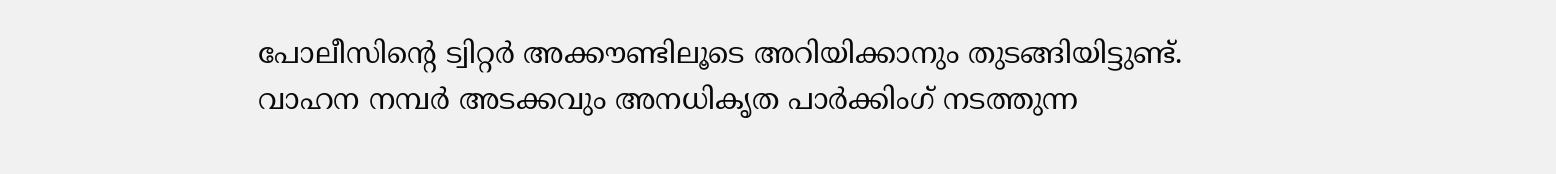പോലീസിന്റെ ട്വിറ്റർ അക്കൗണ്ടിലൂടെ അറിയിക്കാനും തുടങ്ങിയിട്ടുണ്ട്. വാഹന നമ്പർ അടക്കവും അനധികൃത പാർക്കിംഗ് നടത്തുന്ന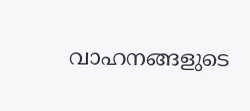വാഹനങ്ങളുടെ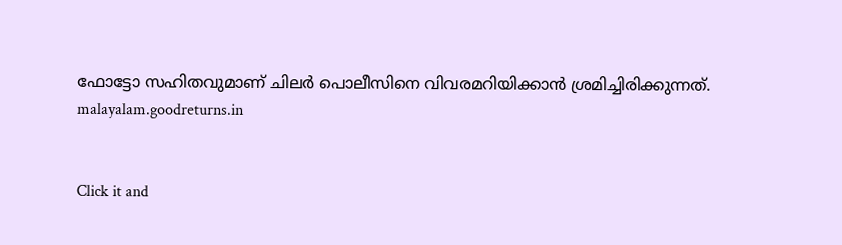ഫോട്ടോ സഹിതവുമാണ് ചിലർ പൊലീസിനെ വിവരമറിയിക്കാൻ ശ്രമിച്ചിരിക്കുന്നത്.
malayalam.goodreturns.in


Click it and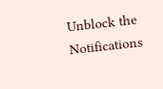Unblock the Notifications